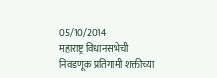05/10/2014
महाराष्ट्र विधानसभेची निवडणूक प्रतिगामी शक्तीच्या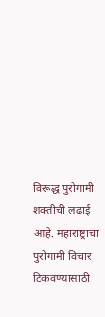विरूद्ध पुरोगामी शक्तीची लढाई आहे. महाराष्ट्राचा पुरोगामी विचार टिकवण्यासाठी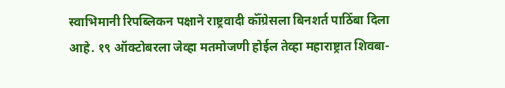स्वाभिमानी रिपब्लिकन पक्षाने राष्ट्रवादी कॉँग्रेसला बिनशर्त पाठिँबा दिला आहे. १९ ऑक्टोबरला जेव्हा मतमोजणी होईल तेव्हा महाराष्ट्रात शिवबा-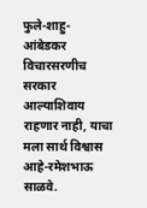फुले-शाहु-आंबेडकर विचारसरणीच सरकार आल्याशिवाय राहणार नाही, याचा मला सार्थ विश्वास आहे-रमेशभाऊ साळवे.